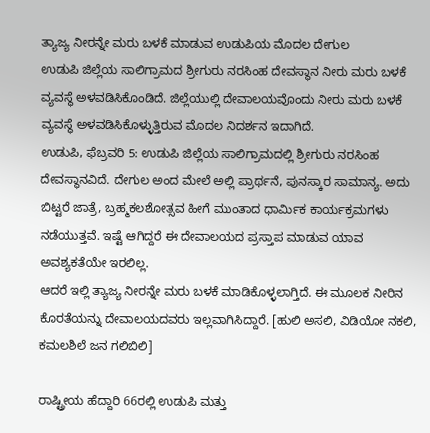ತ್ಯಾಜ್ಯ ನೀರನ್ನೇ ಮರು ಬಳಕೆ ಮಾಡುವ ಉಡುಪಿಯ ಮೊದಲ ದೇಗುಲ
ಉಡುಪಿ ಜಿಲ್ಲೆಯ ಸಾಲಿಗ್ರಾಮದ ಶ್ರೀಗುರು ನರಸಿಂಹ ದೇವಸ್ಥಾನ ನೀರು ಮರು ಬಳಕೆ ವ್ಯವಸ್ಥೆ ಅಳವಡಿಸಿಕೊಂಡಿದೆ. ಜಿಲ್ಲೆಯುಲ್ಲಿ ದೇವಾಲಯವೊಂದು ನೀರು ಮರು ಬಳಕೆ ವ್ಯವಸ್ಥೆ ಅಳವಡಿಸಿಕೊಳ್ಳುತ್ತಿರುವ ಮೊದಲ ನಿದರ್ಶನ ಇದಾಗಿದೆ.
ಉಡುಪಿ, ಫೆಬ್ರವರಿ 5: ಉಡುಪಿ ಜಿಲ್ಲೆಯ ಸಾಲಿಗ್ರಾಮದಲ್ಲಿ ಶ್ರೀಗುರು ನರಸಿಂಹ ದೇವಸ್ಥಾನವಿದೆ. ದೇಗುಲ ಅಂದ ಮೇಲೆ ಅಲ್ಲಿ ಪ್ರಾರ್ಥನೆ, ಪುನಸ್ಕಾರ ಸಾಮಾನ್ಯ. ಅದು ಬಿಟ್ಟರೆ ಜಾತ್ರೆ, ಬ್ರಹ್ಮಕಲಶೋತ್ಸವ ಹೀಗೆ ಮುಂತಾದ ಧಾರ್ಮಿಕ ಕಾರ್ಯಕ್ರಮಗಳು ನಡೆಯುತ್ತವೆ. ಇಷ್ಟೆ ಆಗಿದ್ದರೆ ಈ ದೇವಾಲಯದ ಪ್ರಸ್ತಾಪ ಮಾಡುವ ಯಾವ ಅವಶ್ಯಕತೆಯೇ ಇರಲಿಲ್ಲ.
ಆದರೆ ಇಲ್ಲಿ ತ್ಯಾಜ್ಯ ನೀರನ್ನೇ ಮರು ಬಳಕೆ ಮಾಡಿಕೊಳ್ಳಲಾಗ್ತಿದೆ. ಈ ಮೂಲಕ ನೀರಿನ ಕೊರತೆಯನ್ನು ದೇವಾಲಯದವರು ಇಲ್ಲವಾಗಿಸಿದ್ದಾರೆ. [ಹುಲಿ ಅಸಲಿ, ವಿಡಿಯೋ ನಕಲಿ, ಕಮಲಶಿಲೆ ಜನ ಗಲಿಬಿಲಿ]

ರಾಷ್ಟ್ರೀಯ ಹೆದ್ದಾರಿ 66ರಲ್ಲಿ ಉಡುಪಿ ಮತ್ತು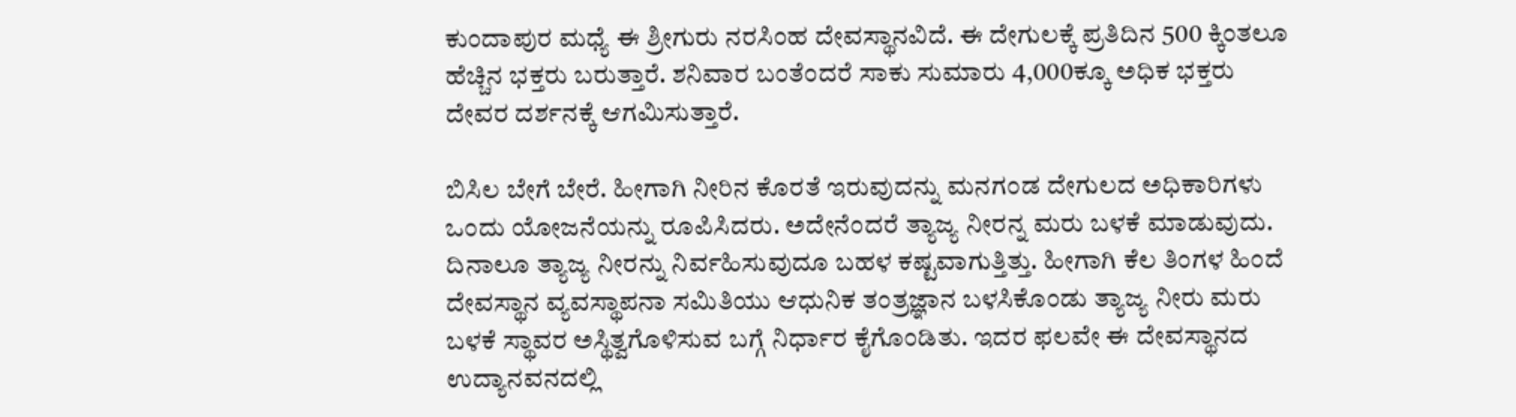ಕುಂದಾಪುರ ಮಧ್ಯೆ ಈ ಶ್ರೀಗುರು ನರಸಿಂಹ ದೇವಸ್ಥಾನವಿದೆ. ಈ ದೇಗುಲಕ್ಕೆ ಪ್ರತಿದಿನ 500 ಕ್ಕಿಂತಲೂ ಹೆಚ್ಚಿನ ಭಕ್ತರು ಬರುತ್ತಾರೆ. ಶನಿವಾರ ಬಂತೆಂದರೆ ಸಾಕು ಸುಮಾರು 4,000ಕ್ಕೂ ಅಧಿಕ ಭಕ್ತರು ದೇವರ ದರ್ಶನಕ್ಕೆ ಆಗಮಿಸುತ್ತಾರೆ.

ಬಿಸಿಲ ಬೇಗೆ ಬೇರೆ. ಹೀಗಾಗಿ ನೀರಿನ ಕೊರತೆ ಇರುವುದನ್ನು ಮನಗಂಡ ದೇಗುಲದ ಅಧಿಕಾರಿಗಳು ಒಂದು ಯೋಜನೆಯನ್ನು ರೂಪಿಸಿದರು. ಅದೇನೆಂದರೆ ತ್ಯಾಜ್ಯ ನೀರನ್ನ ಮರು ಬಳಕೆ ಮಾಡುವುದು. ದಿನಾಲೂ ತ್ಯಾಜ್ಯ ನೀರನ್ನು ನಿರ್ವಹಿಸುವುದೂ ಬಹಳ ಕಷ್ಟವಾಗುತ್ತಿತ್ತು. ಹೀಗಾಗಿ ಕೆಲ ತಿಂಗಳ ಹಿಂದೆ ದೇವಸ್ಥಾನ ವ್ಯವಸ್ಥಾಪನಾ ಸಮಿತಿಯು ಆಧುನಿಕ ತಂತ್ರಜ್ಞಾನ ಬಳಸಿಕೊಂಡು ತ್ಯಾಜ್ಯ ನೀರು ಮರು ಬಳಕೆ ಸ್ಥಾವರ ಅಸ್ಥಿತ್ವಗೊಳಿಸುವ ಬಗ್ಗೆ ನಿರ್ಧಾರ ಕೈಗೊಂಡಿತು. ಇದರ ಫಲವೇ ಈ ದೇವಸ್ಥಾನದ ಉದ್ಯಾನವನದಲ್ಲಿ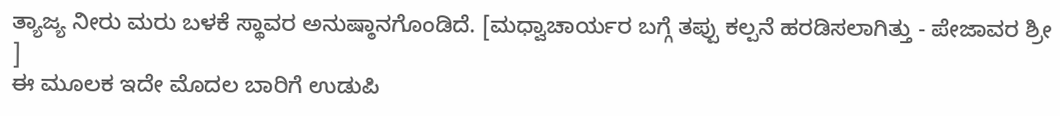ತ್ಯಾಜ್ಯ ನೀರು ಮರು ಬಳಕೆ ಸ್ಥಾವರ ಅನುಷ್ಠಾನಗೊಂಡಿದೆ. [ಮಧ್ವಾಚಾರ್ಯರ ಬಗ್ಗೆ ತಪ್ಪು ಕಲ್ಪನೆ ಹರಡಿಸಲಾಗಿತ್ತು - ಪೇಜಾವರ ಶ್ರೀ ]
ಈ ಮೂಲಕ ಇದೇ ಮೊದಲ ಬಾರಿಗೆ ಉಡುಪಿ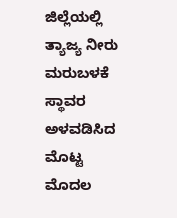ಜಿಲ್ಲೆಯಲ್ಲಿ ತ್ಯಾಜ್ಯ ನೀರು ಮರುಬಳಕೆ ಸ್ಥಾವರ ಅಳವಡಿಸಿದ ಮೊಟ್ಟ ಮೊದಲ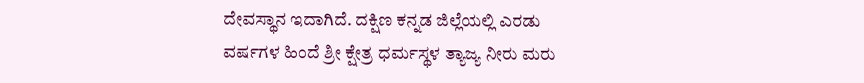ದೇವಸ್ಥಾನ ಇದಾಗಿದೆ. ದಕ್ಷಿಣ ಕನ್ನಡ ಜಿಲ್ಲೆಯಲ್ಲಿ ಎರಡು ವರ್ಷಗಳ ಹಿಂದೆ ಶ್ರೀ ಕ್ಷೇತ್ರ ಧರ್ಮಸ್ಥಳ ತ್ಯಾಜ್ಯ ನೀರು ಮರು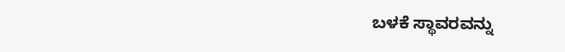ಬಳಕೆ ಸ್ಥಾವರವನ್ನು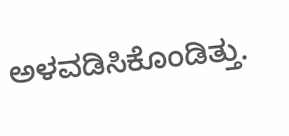ಅಳವಡಿಸಿಕೊಂಡಿತ್ತು.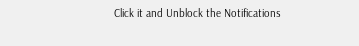Click it and Unblock the Notifications